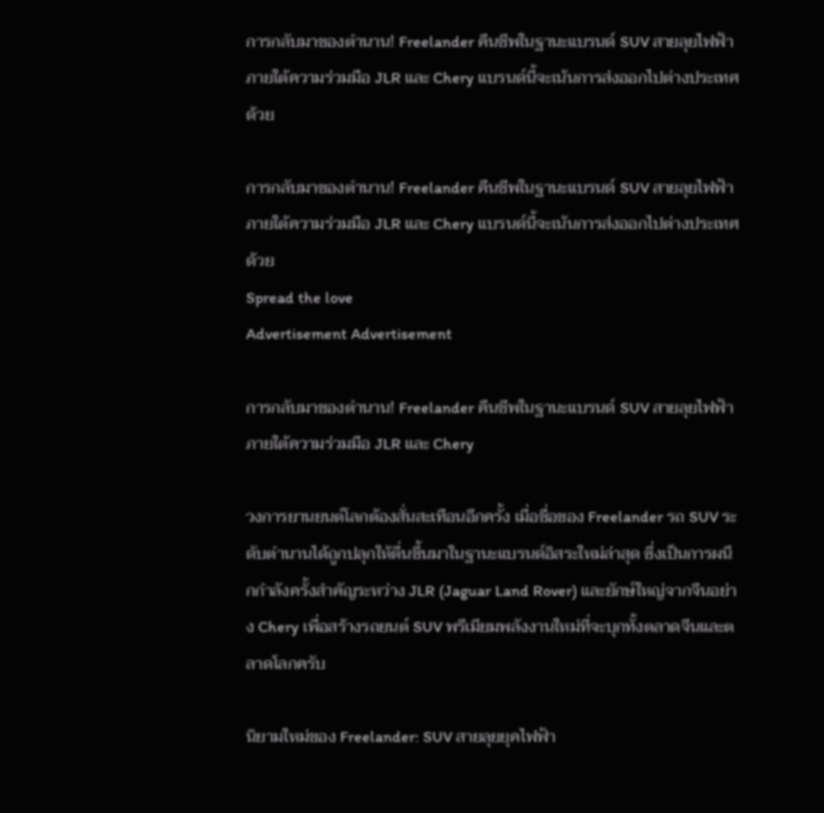การกลับมาของตำนาน! Freelander คืนชีพในฐานะแบรนด์ SUV สายลุยไฟฟ้า ภายใต้ความร่วมมือ JLR และ Chery แบรนด์นี้จะเน้นการส่งออกไปต่างประเทศด้วย

การกลับมาของตำนาน! Freelander คืนชีพในฐานะแบรนด์ SUV สายลุยไฟฟ้า ภายใต้ความร่วมมือ JLR และ Chery แบรนด์นี้จะเน้นการส่งออกไปต่างประเทศด้วย
Spread the love
Advertisement Advertisement

การกลับมาของตำนาน! Freelander คืนชีพในฐานะแบรนด์ SUV สายลุยไฟฟ้า ภายใต้ความร่วมมือ JLR และ Chery

วงการยานยนต์โลกต้องสั่นสะเทือนอีกครั้ง เมื่อชื่อของ Freelander รถ SUV ระดับตำนานได้ถูกปลุกให้ตื่นขึ้นมาในฐานะแบรนด์อิสระใหม่ล่าสุด ซึ่งเป็นการผนึกกำลังครั้งสำคัญระหว่าง JLR (Jaguar Land Rover) และยักษ์ใหญ่จากจีนอย่าง Chery เพื่อสร้างรถยนต์ SUV พรีเมียมพลังงานใหม่ที่จะบุกทั้งตลาดจีนและตลาดโลกครับ

นิยามใหม่ของ Freelander: SUV สายลุยยุคไฟฟ้า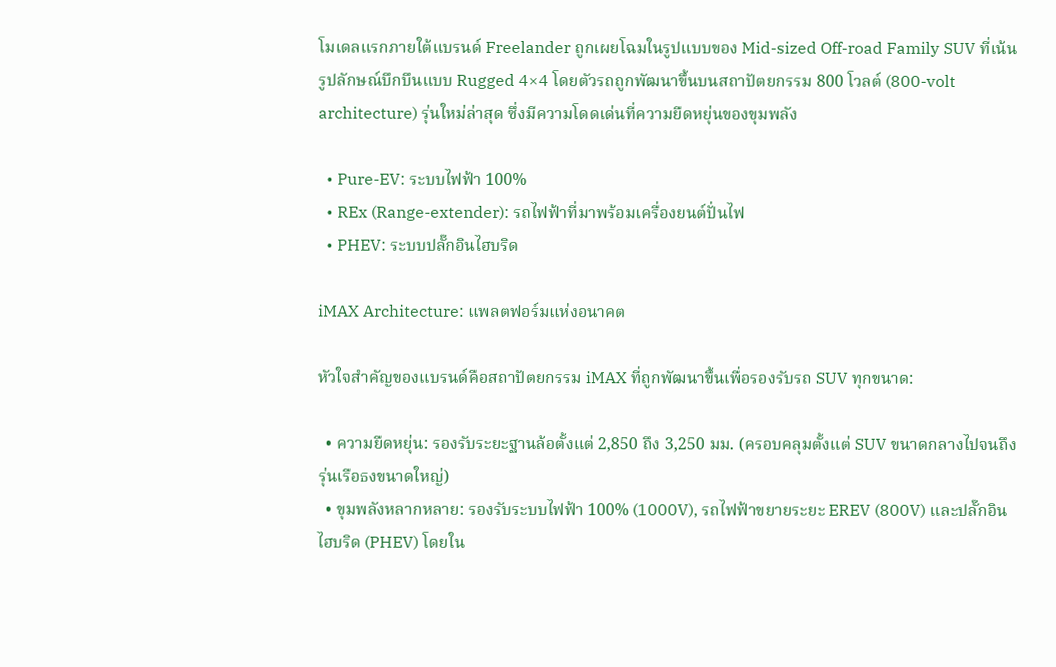โมเดลแรกภายใต้แบรนด์ Freelander ถูกเผยโฉมในรูปแบบของ Mid-sized Off-road Family SUV ที่เน้นรูปลักษณ์บึกบึนแบบ Rugged 4×4 โดยตัวรถถูกพัฒนาขึ้นบนสถาปัตยกรรม 800 โวลต์ (800-volt architecture) รุ่นใหม่ล่าสุด ซึ่งมีความโดดเด่นที่ความยืดหยุ่นของขุมพลัง

  • Pure-EV: ระบบไฟฟ้า 100%
  • REx (Range-extender): รถไฟฟ้าที่มาพร้อมเครื่องยนต์ปั่นไฟ
  • PHEV: ระบบปลั๊กอินไฮบริด

iMAX Architecture: แพลตฟอร์มแห่งอนาคต

หัวใจสำคัญของแบรนด์คือสถาปัตยกรรม iMAX ที่ถูกพัฒนาขึ้นเพื่อรองรับรถ SUV ทุกขนาด:

  • ความยืดหยุ่น: รองรับระยะฐานล้อตั้งแต่ 2,850 ถึง 3,250 มม. (ครอบคลุมตั้งแต่ SUV ขนาดกลางไปจนถึงรุ่นเรือธงขนาดใหญ่)
  • ขุมพลังหลากหลาย: รองรับระบบไฟฟ้า 100% (1000V), รถไฟฟ้าขยายระยะ EREV (800V) และปลั๊กอินไฮบริด (PHEV) โดยใน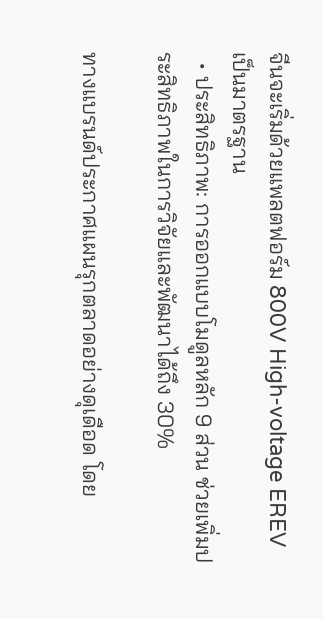จีนจะเริ่มด้วยแพลตฟอร์ม 800V High-voltage EREV เป็นมาตรฐาน
  • ประสิทธิภาพ: การออกแบบโมดูลหลัก 9 ส่วน ช่วยเพิ่มประสิทธิภาพในการวิจัยและพัฒนาได้ถึง 30%

ทางแบรนด์ประกาศแผนรุกตลาดอย่างดุเดือด โดย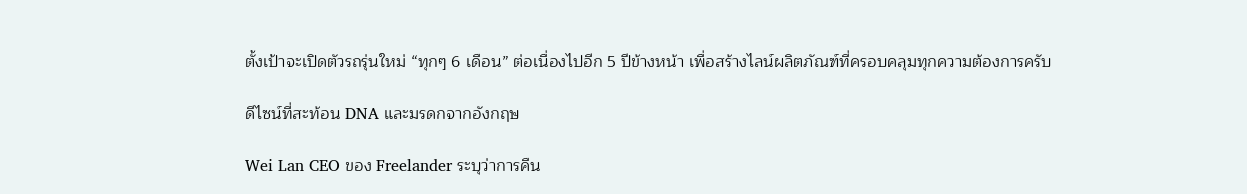ตั้งเป้าจะเปิดตัวรถรุ่นใหม่ “ทุกๆ 6 เดือน” ต่อเนื่องไปอีก 5 ปีข้างหน้า เพื่อสร้างไลน์ผลิตภัณฑ์ที่ครอบคลุมทุกความต้องการครับ

ดีไซน์ที่สะท้อน DNA และมรดกจากอังกฤษ

Wei Lan CEO ของ Freelander ระบุว่าการคืน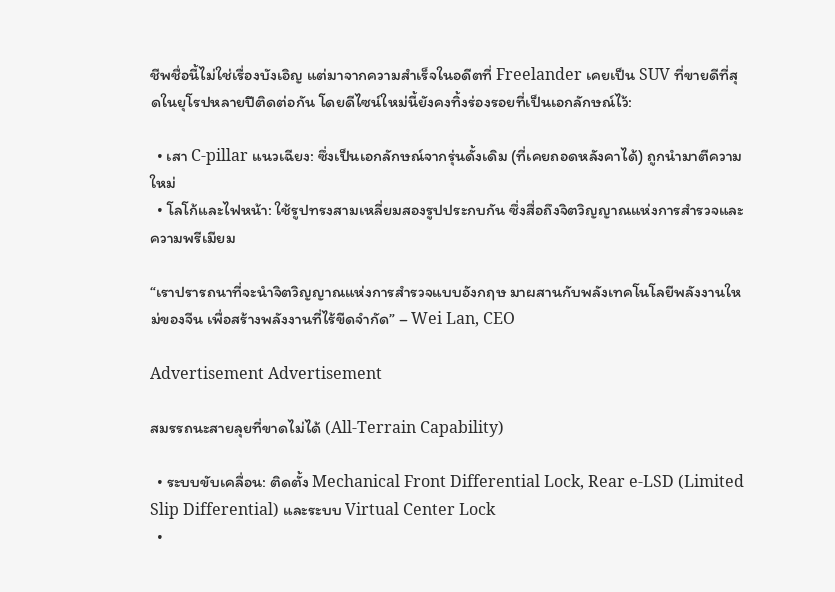ชีพชื่อนี้ไม่ใช่เรื่องบังเอิญ แต่มาจากความสำเร็จในอดีตที่ Freelander เคยเป็น SUV ที่ขายดีที่สุดในยุโรปหลายปีติดต่อกัน โดยดีไซน์ใหม่นี้ยังคงทิ้งร่องรอยที่เป็นเอกลักษณ์ไว้:

  • เสา C-pillar แนวเฉียง: ซึ่งเป็นเอกลักษณ์จากรุ่นดั้งเดิม (ที่เคยถอดหลังคาได้) ถูกนำมาตีความใหม่
  • โลโก้และไฟหน้า: ใช้รูปทรงสามเหลี่ยมสองรูปประกบกัน ซึ่งสื่อถึงจิตวิญญาณแห่งการสำรวจและความพรีเมียม

“เราปรารถนาที่จะนำจิตวิญญาณแห่งการสำรวจแบบอังกฤษ มาผสานกับพลังเทคโนโลยีพลังงานใหม่ของจีน เพื่อสร้างพลังงานที่ไร้ขีดจำกัด” – Wei Lan, CEO

Advertisement Advertisement

สมรรถนะสายลุยที่ขาดไม่ได้ (All-Terrain Capability)

  • ระบบขับเคลื่อน: ติดตั้ง Mechanical Front Differential Lock, Rear e-LSD (Limited Slip Differential) และระบบ Virtual Center Lock
  •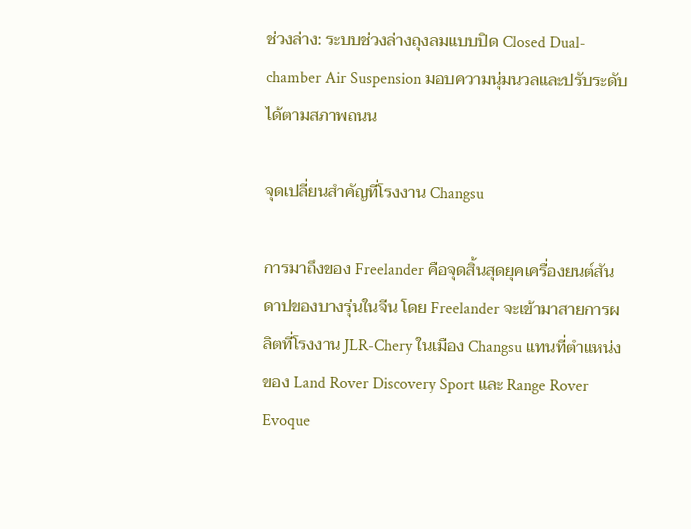ช่วงล่าง: ระบบช่วงล่างถุงลมแบบปิด Closed Dual-chamber Air Suspension มอบความนุ่มนวลและปรับระดับได้ตามสภาพถนน

จุดเปลี่ยนสำคัญที่โรงงาน Changsu

การมาถึงของ Freelander คือจุดสิ้นสุดยุคเครื่องยนต์สันดาปของบางรุ่นในจีน โดย Freelander จะเข้ามาสายการผลิตที่โรงงาน JLR-Chery ในเมือง Changsu แทนที่ตำแหน่งของ Land Rover Discovery Sport และ Range Rover Evoque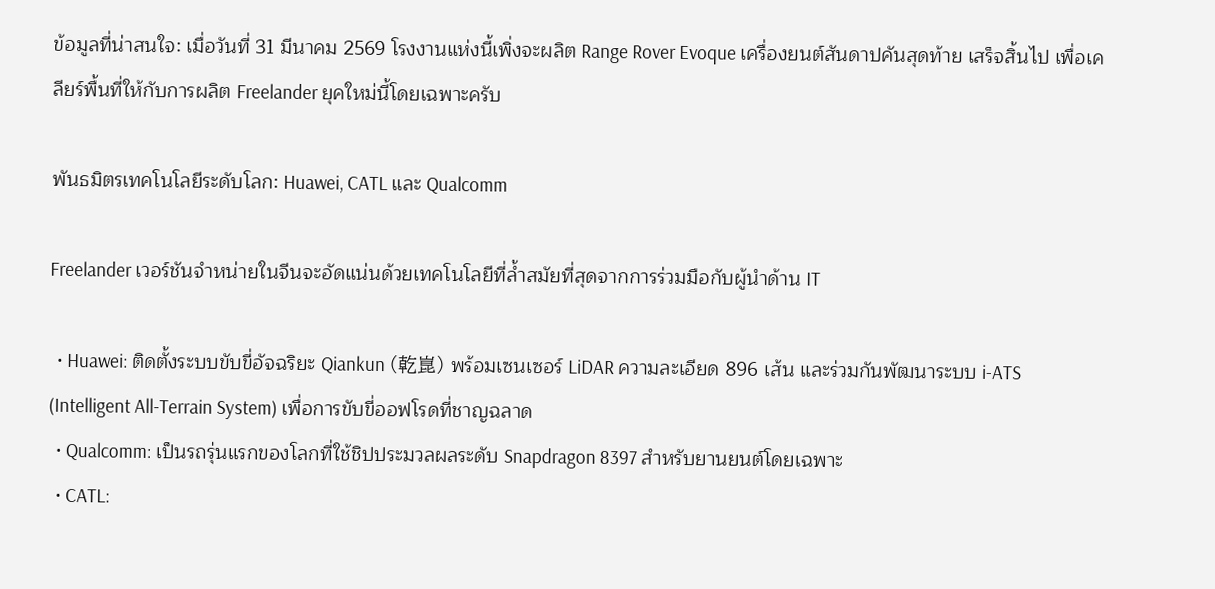ข้อมูลที่น่าสนใจ: เมื่อวันที่ 31 มีนาคม 2569 โรงงานแห่งนี้เพิ่งจะผลิต Range Rover Evoque เครื่องยนต์สันดาปคันสุดท้าย เสร็จสิ้นไป เพื่อเคลียร์พื้นที่ให้กับการผลิต Freelander ยุคใหม่นี้โดยเฉพาะครับ

พันธมิตรเทคโนโลยีระดับโลก: Huawei, CATL และ Qualcomm

Freelander เวอร์ชันจำหน่ายในจีนจะอัดแน่นด้วยเทคโนโลยีที่ล้ำสมัยที่สุดจากการร่วมมือกับผู้นำด้าน IT

  • Huawei: ติดตั้งระบบขับขี่อัจฉริยะ Qiankun (乾崑) พร้อมเซนเซอร์ LiDAR ความละเอียด 896 เส้น และร่วมกันพัฒนาระบบ i-ATS (Intelligent All-Terrain System) เพื่อการขับขี่ออฟโรดที่ชาญฉลาด
  • Qualcomm: เป็นรถรุ่นแรกของโลกที่ใช้ชิปประมวลผลระดับ Snapdragon 8397 สำหรับยานยนต์โดยเฉพาะ
  • CATL: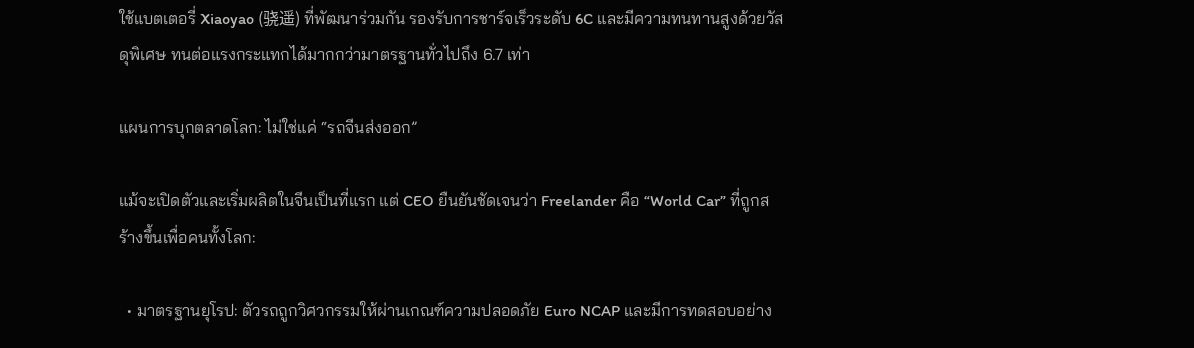ใช้แบตเตอรี่ Xiaoyao (骁遥) ที่พัฒนาร่วมกัน รองรับการชาร์จเร็วระดับ 6C และมีความทนทานสูงด้วยวัสดุพิเศษ ทนต่อแรงกระแทกได้มากกว่ามาตรฐานทั่วไปถึง 6.7 เท่า

แผนการบุกตลาดโลก: ไม่ใช่แค่ “รถจีนส่งออก”

แม้จะเปิดตัวและเริ่มผลิตในจีนเป็นที่แรก แต่ CEO ยืนยันชัดเจนว่า Freelander คือ “World Car” ที่ถูกสร้างขึ้นเพื่อคนทั้งโลก:

  • มาตรฐานยุโรป: ตัวรถถูกวิศวกรรมให้ผ่านเกณฑ์ความปลอดภัย Euro NCAP และมีการทดสอบอย่าง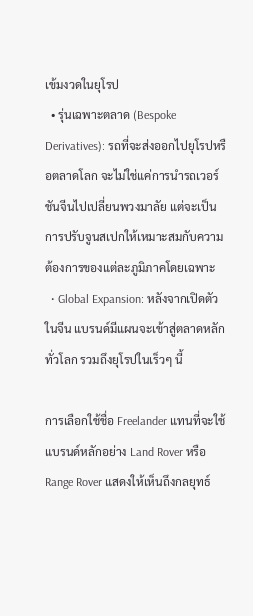เข้มงวดในยุโรป
  • รุ่นเฉพาะตลาด (Bespoke Derivatives): รถที่จะส่งออกไปยุโรปหรือตลาดโลก จะไม่ใช่แค่การนำรถเวอร์ชันจีนไปเปลี่ยนพวงมาลัย แต่จะเป็นการปรับจูนสเปกให้เหมาะสมกับความต้องการของแต่ละภูมิภาคโดยเฉพาะ
  • Global Expansion: หลังจากเปิดตัวในจีน แบรนด์มีแผนจะเข้าสู่ตลาดหลักทั่วโลก รวมถึงยุโรปในเร็วๆ นี้

การเลือกใช้ชื่อ Freelander แทนที่จะใช้แบรนด์หลักอย่าง Land Rover หรือ Range Rover แสดงให้เห็นถึงกลยุทธ์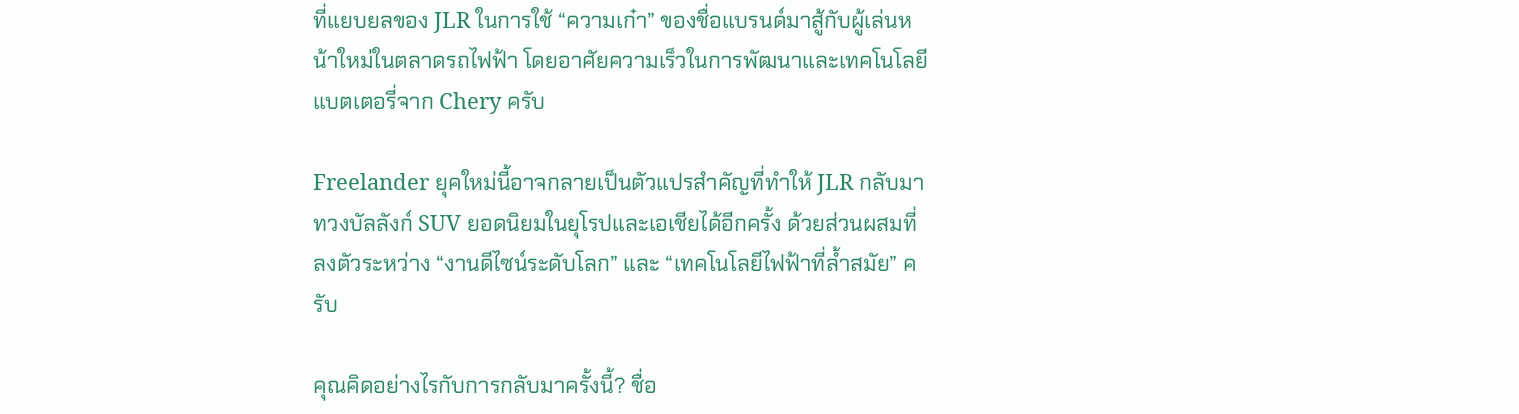ที่แยบยลของ JLR ในการใช้ “ความเก๋า” ของชื่อแบรนด์มาสู้กับผู้เล่นหน้าใหม่ในตลาดรถไฟฟ้า โดยอาศัยความเร็วในการพัฒนาและเทคโนโลยีแบตเตอรี่จาก Chery ครับ

Freelander ยุคใหม่นี้อาจกลายเป็นตัวแปรสำคัญที่ทำให้ JLR กลับมาทวงบัลลังก์ SUV ยอดนิยมในยุโรปและเอเชียได้อีกครั้ง ด้วยส่วนผสมที่ลงตัวระหว่าง “งานดีไซน์ระดับโลก” และ “เทคโนโลยีไฟฟ้าที่ล้ำสมัย” ครับ

คุณคิดอย่างไรกับการกลับมาครั้งนี้? ชื่อ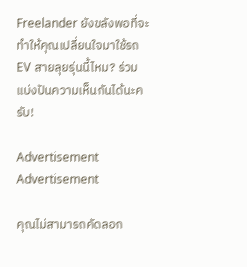Freelander ยังขลังพอที่จะทำให้คุณเปลี่ยนใจมาใช้รถ EV สายลุยรุ่นนี้ไหม? ร่วมแบ่งปันความเห็นกันได้นะครับ!

Advertisement Advertisement

คุณไม่สามารถคัดลอก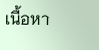เนื้อหา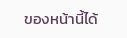ของหน้านี้ได้